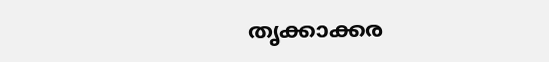തൃക്കാക്കര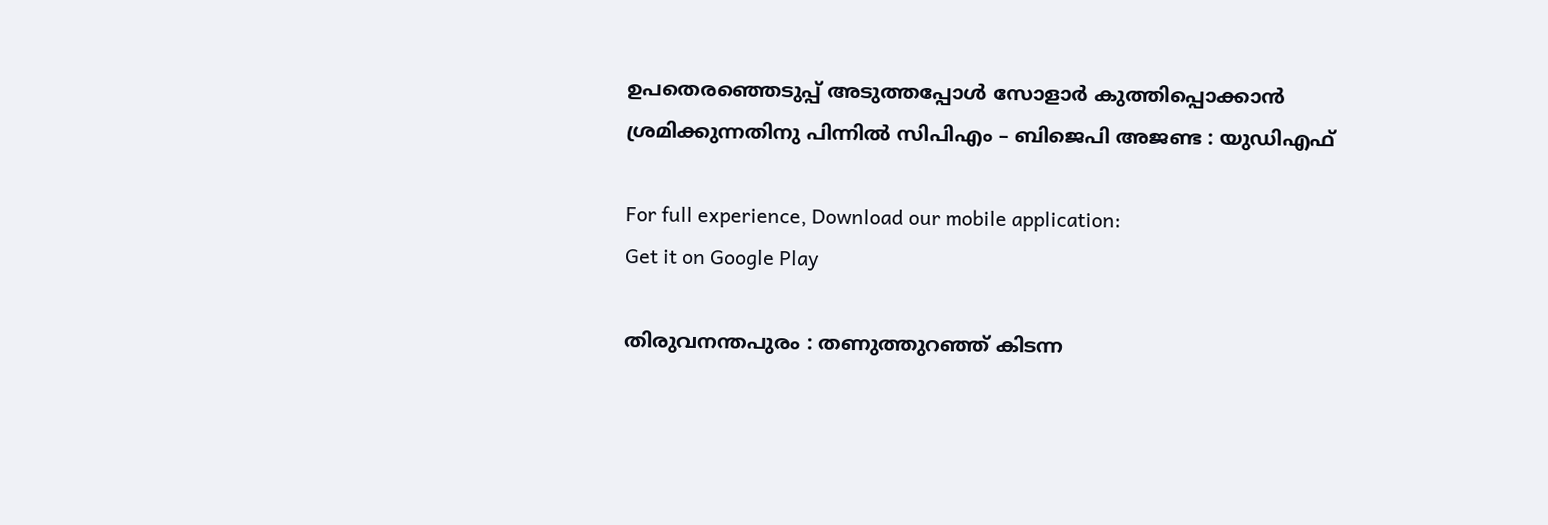ഉപതെരഞ്ഞെടുപ്പ് അടുത്തപ്പോള്‍ സോളാര്‍ കുത്തിപ്പൊക്കാന്‍ ശ്രമിക്കുന്നതിനു പിന്നില്‍ സിപിഎം – ബിജെപി അജണ്ട : യുഡിഎഫ്

For full experience, Download our mobile application:
Get it on Google Play

തിരുവനന്തപുരം : തണുത്തുറഞ്ഞ് കിടന്ന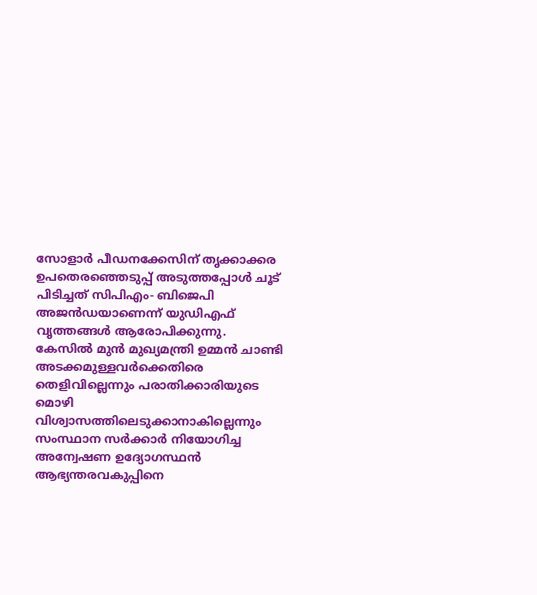സോളാര്‍ പീഡനക്കേസിന് തൃക്കാക്കര ഉപതെരഞ്ഞെടുപ്പ് അടുത്തപ്പോള്‍ ചൂട് പിടിച്ചത് സിപിഎം- ബിജെപി അജന്‍ഡയാണെന്ന് യുഡിഎഫ് വൃത്തങ്ങള്‍ ആരോപിക്കുന്നു. കേസില്‍ മുന്‍ മുഖ്യമന്ത്രി ഉമ്മന്‍ ചാണ്ടി അടക്കമുള്ളവര്‍ക്കെതിരെ തെളിവില്ലെന്നും പരാതിക്കാരിയുടെ മൊഴി വിശ്വാസത്തിലെടുക്കാനാകില്ലെന്നും സംസ്ഥാന സര്‍ക്കാര്‍ നിയോഗിച്ച അന്വേഷണ ഉദ്യോഗസ്ഥന്‍ ആഭ്യന്തരവകുപ്പിനെ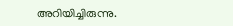അറിയിച്ചിരുന്നു.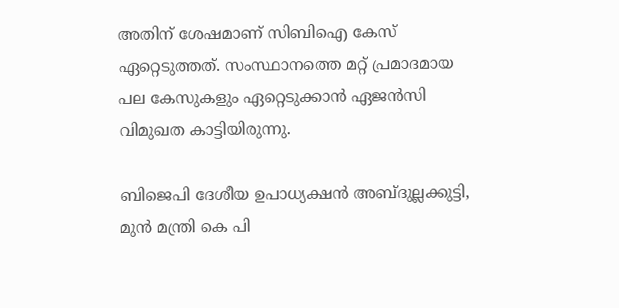അതിന് ശേഷമാണ് സിബിഐ കേസ് ഏറ്റെടുത്തത്. സംസ്ഥാനത്തെ മറ്റ് പ്രമാദമായ പല കേസുകളും ഏറ്റെടുക്കാന്‍ ഏജന്‍സി വിമുഖത കാട്ടിയിരുന്നു.

ബിജെപി ദേശീയ ഉപാധ്യക്ഷന്‍ അബ്ദുല്ലക്കുട്ടി, മുന്‍ മന്ത്രി കെ പി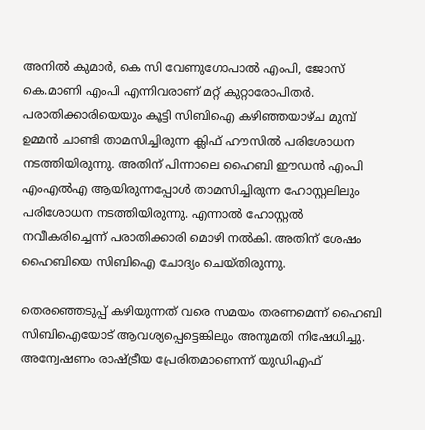അനില്‍ കുമാര്‍, കെ സി വേണുഗോപാല്‍ എംപി, ജോസ് കെ.മാണി എംപി എന്നിവരാണ് മറ്റ് കുറ്റാരോപിതര്‍. പരാതിക്കാരിയെയും കൂട്ടി സിബിഐ കഴിഞ്ഞയാഴ്ച മുമ്പ് ഉമ്മന്‍ ചാണ്ടി താമസിച്ചിരുന്ന ക്ലിഫ് ഹൗസില്‍ പരിശോധന നടത്തിയിരുന്നു. അതിന് പിന്നാലെ ഹൈബി ഈഡന്‍ എംപി എംഎല്‍എ ആയിരുന്നപ്പോള്‍ താമസിച്ചിരുന്ന ഹോസ്റ്റലിലും പരിശോധന നടത്തിയിരുന്നു. എന്നാല്‍ ഹോസ്റ്റല്‍ നവീകരിച്ചെന്ന് പരാതിക്കാരി മൊഴി നല്‍കി. അതിന് ശേഷം ഹൈബിയെ സിബിഐ ചോദ്യം ചെയ്തിരുന്നു.

തെരഞ്ഞെടുപ്പ് കഴിയുന്നത് വരെ സമയം തരണമെന്ന് ഹൈബി സിബിഐയോട് ആവശ്യപ്പെട്ടെങ്കിലും അനുമതി നിഷേധിച്ചു. അന്വേഷണം രാഷ്ട്രീയ പ്രേരിതമാണെന്ന് യുഡിഎഫ്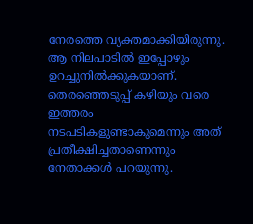നേരത്തെ വ്യക്തമാക്കിയിരുന്നു. ആ നിലപാടില്‍ ഇപ്പോഴും ഉറച്ചുനില്‍ക്കുകയാണ്. തെരഞ്ഞെടുപ്പ് കഴിയും വരെ ഇത്തരം നടപടികളുണ്ടാകുമെന്നും അത് പ്രതീക്ഷിച്ചതാണെന്നും നേതാക്കള്‍ പറയുന്നു.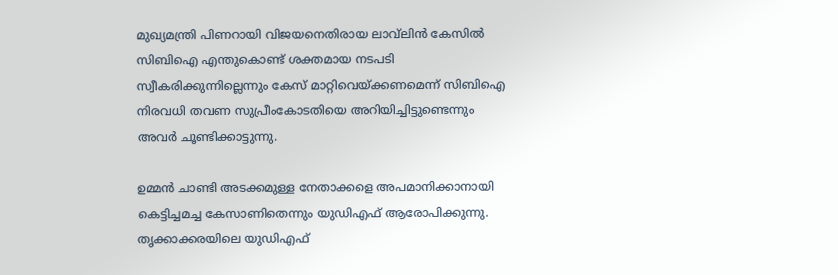മുഖ്യമന്ത്രി പിണറായി വിജയനെതിരായ ലാവ്‌ലിന്‍ കേസില്‍ സിബിഐ എന്തുകൊണ്ട് ശക്തമായ നടപടി സ്വീകരിക്കുന്നില്ലെന്നും കേസ് മാറ്റിവെയ്ക്കണമെന്ന് സിബിഐ നിരവധി തവണ സുപ്രീംകോടതിയെ അറിയിച്ചിട്ടുണ്ടെന്നും അവര്‍ ചൂണ്ടിക്കാട്ടുന്നു.

ഉമ്മന്‍ ചാണ്ടി അടക്കമുള്ള നേതാക്കളെ അപമാനിക്കാനായി കെട്ടിച്ചമച്ച കേസാണിതെന്നും യുഡിഎഫ് ആരോപിക്കുന്നു. തൃക്കാക്കരയിലെ യുഡിഎഫ്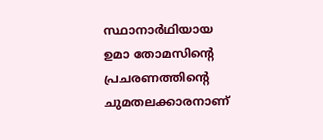സ്ഥാനാര്‍ഥിയായ ഉമാ തോമസിന്റെ പ്രചരണത്തിന്റെ ചുമതലക്കാരനാണ്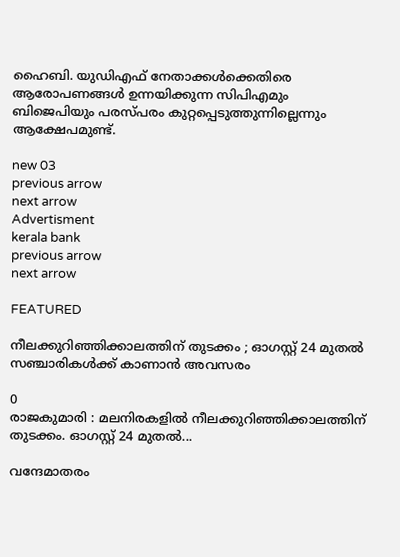ഹൈബി. യുഡിഎഫ് നേതാക്കള്‍ക്കെതിരെ ആരോപണങ്ങള്‍ ഉന്നയിക്കുന്ന സിപിഎമും ബിജെപിയും പരസ്പരം കുറ്റപ്പെടുത്തുന്നില്ലെന്നും ആക്ഷേപമുണ്ട്.

new 03
previous arrow
next arrow
Advertisment
kerala bank
previous arrow
next arrow

FEATURED

നീലക്കുറിഞ്ഞിക്കാലത്തിന് തുടക്കം ; ഓഗസ്റ്റ് 24 മുതൽ സഞ്ചാരികൾക്ക് കാണാൻ അവസരം

0
രാജകുമാരി : മലനിരകളിൽ നീലക്കുറിഞ്ഞിക്കാലത്തിന് തുടക്കം. ഓഗസ്റ്റ് 24 മുതൽ...

വന്ദേമാതരം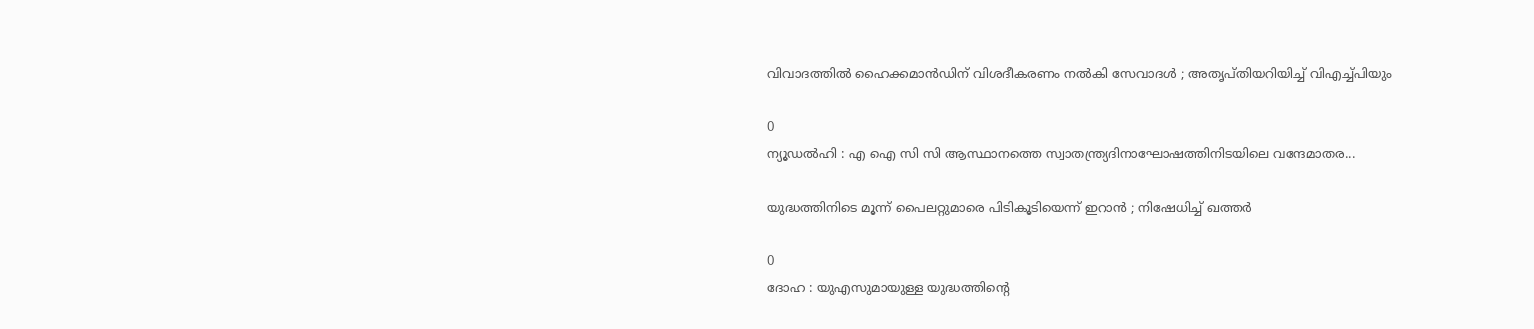വിവാദത്തിൽ ഹൈക്കമാൻഡിന് വിശദീകരണം നൽകി സേവാദൾ ; അതൃപ്‌തിയറിയിച്ച് വിഎച്ച്പിയും

0
ന്യൂഡൽഹി : എ ഐ സി സി ആസ്ഥാനത്തെ സ്വാതന്ത്ര്യദിനാഘോഷത്തിനിടയിലെ വന്ദേമാതര...

യുദ്ധത്തിനിടെ മൂന്ന് പൈലറ്റുമാരെ പിടികൂടിയെന്ന് ഇറാൻ ; നിഷേധിച്ച് ഖത്തർ

0
ദോഹ : യുഎസുമായുള്ള യുദ്ധത്തിന്റെ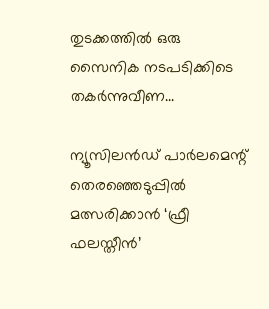തുടക്കത്തിൽ ഒരു സൈനിക നടപടിക്കിടെ തകർന്നുവീണ...

ന്യൂസിലൻഡ് പാർലമെന്റ് തെരഞ്ഞെടുപ്പിൽ മത്സരിക്കാൻ ‘ഫ്രീ ഫലസ്തീൻ’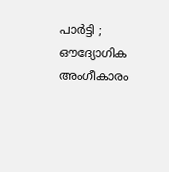പാർട്ടി ; ഔദ്യോഗിക അംഗീകാരം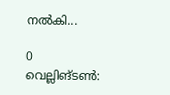നൽകി...

0
വെല്ലിങ്ടൺ: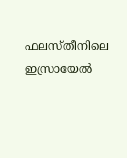ഫലസ്തീനിലെ ഇസ്രായേൽ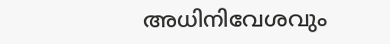അധിനിവേശവും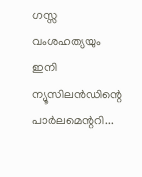ഗസ്സ വംശഹത്യയും ഇനി ന്യൂസിലൻഡിന്റെ പാർലമെന്ററി...